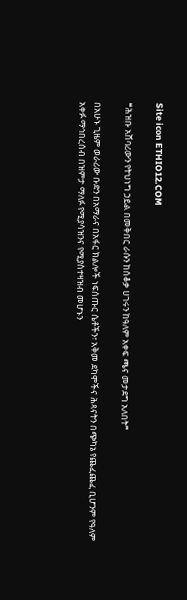Site icon ETHIO12.COM

❝ሕዝቡ አሸባሪውን የትህነግ ኃይል በመቅበር ራሱን ከሰቆቃ ሀገሩን ከዓለም አቀፍ ጫና መታደግ አለበት❞

በአሁኑ ጊዜም ወራሪው ቡድን በአማራና በአፋር ክልሎች ነፍሰጡር ሴቶችን፣ አቅመ ደካሞችና ሕጻናትን በጭካኔ የጨፈጨፈ ቢሆንም የዓለም አቀፉ ማኅበረሰብ በዝምታ ማለፉ የሚያሳዝንና የሚያስተዛዝብ መሆኑን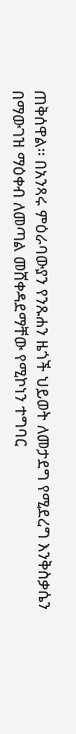ጠቅሰዋል፡፡ በአንጻሩ ምዕራባውያን የንጹሐን ዜጎች ህይወት ለመታደግ የሚደረግ እንቅስቃሴን በማውገዝ ማዕቀብ ለመጣል መሸቀዳደማቸው የሚኮነን ተግባር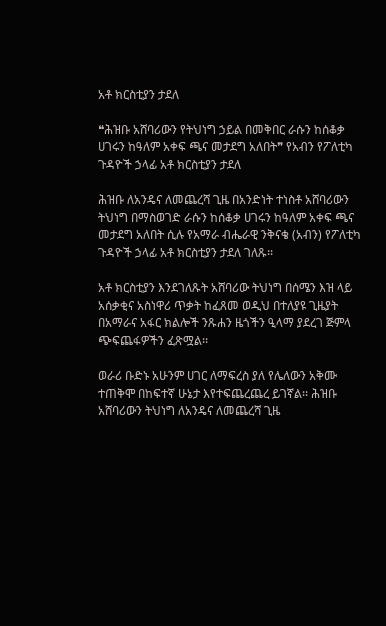አቶ ክርስቲያን ታደለ

❝ሕዝቡ አሸባሪውን የትህነግ ኃይል በመቅበር ራሱን ከሰቆቃ ሀገሩን ከዓለም አቀፍ ጫና መታደግ አለበት❞ የአብን የፖለቲካ ጉዳዮች ኃላፊ አቶ ክርስቲያን ታደለ

ሕዝቡ ለአንዴና ለመጨረሻ ጊዜ በአንድነት ተነስቶ አሸባሪውን ትህነግ በማስወገድ ራሱን ከሰቆቃ ሀገሩን ከዓለም አቀፍ ጫና መታደግ አለበት ሲሉ የአማራ ብሔራዊ ንቅናቄ (አብን) የፖለቲካ ጉዳዮች ኃላፊ አቶ ክርስቲያን ታደለ ገለጹ፡፡

አቶ ክርስቲያን እንደገለጹት አሸባሪው ትህነግ በሰሜን እዝ ላይ አሰቃቂና አስነዋሪ ጥቃት ከፈጸመ ወዲህ በተለያዩ ጊዜያት በአማራና አፋር ክልሎች ንጹሐን ዜጎችን ዒላማ ያደረገ ጅምላ ጭፍጨፋዎችን ፈጽሟል፡፡

ወራሪ ቡድኑ አሁንም ሀገር ለማፍረስ ያለ የሌለውን አቅሙ ተጠቅሞ በከፍተኛ ሁኔታ እየተፍጨረጨረ ይገኛል፡፡ ሕዝቡ አሸባሪውን ትህነግ ለአንዴና ለመጨረሻ ጊዜ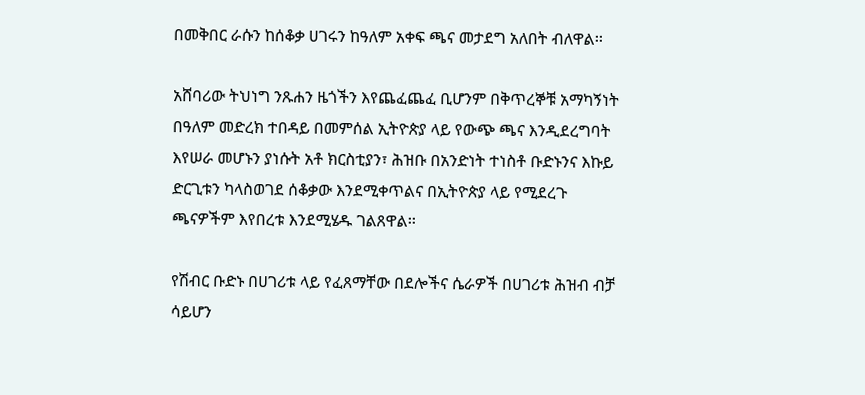በመቅበር ራሱን ከሰቆቃ ሀገሩን ከዓለም አቀፍ ጫና መታደግ አለበት ብለዋል፡፡

አሸባሪው ትህነግ ንጹሐን ዜጎችን እየጨፈጨፈ ቢሆንም በቅጥረኞቹ አማካኝነት በዓለም መድረክ ተበዳይ በመምሰል ኢትዮጵያ ላይ የውጭ ጫና እንዲደረግባት እየሠራ መሆኑን ያነሱት አቶ ክርስቲያን፣ ሕዝቡ በአንድነት ተነስቶ ቡድኑንና እኩይ ድርጊቱን ካላስወገደ ሰቆቃው እንደሚቀጥልና በኢትዮጵያ ላይ የሚደረጉ ጫናዎችም እየበረቱ እንደሚሄዱ ገልጸዋል፡፡

የሽብር ቡድኑ በሀገሪቱ ላይ የፈጸማቸው በደሎችና ሴራዎች በሀገሪቱ ሕዝብ ብቻ ሳይሆን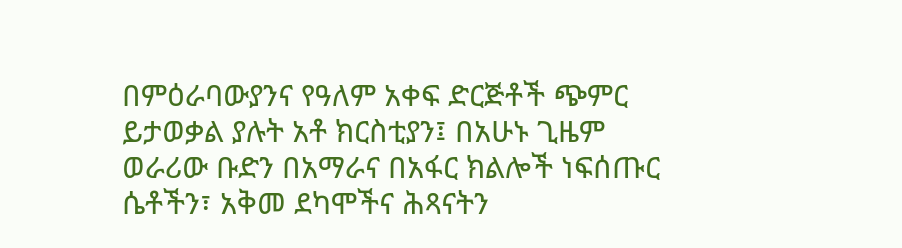በምዕራባውያንና የዓለም አቀፍ ድርጅቶች ጭምር ይታወቃል ያሉት አቶ ክርስቲያን፤ በአሁኑ ጊዜም ወራሪው ቡድን በአማራና በአፋር ክልሎች ነፍሰጡር ሴቶችን፣ አቅመ ደካሞችና ሕጻናትን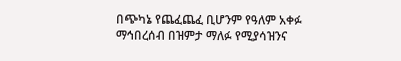በጭካኔ የጨፈጨፈ ቢሆንም የዓለም አቀፉ ማኅበረሰብ በዝምታ ማለፉ የሚያሳዝንና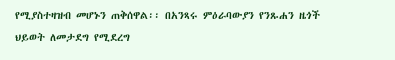የሚያስተዛዝብ መሆኑን ጠቅሰዋል፡፡ በአንጻሩ ምዕራባውያን የንጹሐን ዜጎች ህይወት ለመታደግ የሚደረግ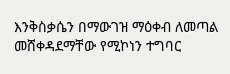እንቅስቃሴን በማውገዝ ማዕቀብ ለመጣል መሸቀዳደማቸው የሚኮነን ተግባር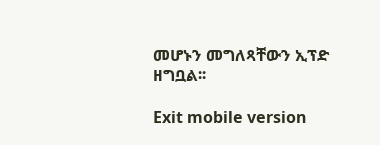መሆኑን መግለጻቸውን ኢፕድ ዘግቧል፡፡

Exit mobile version